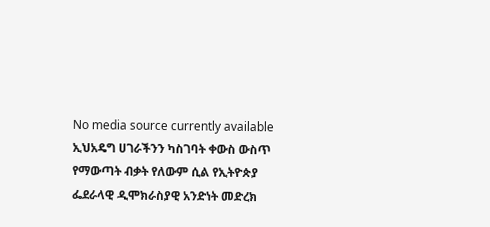No media source currently available
ኢህአዴግ ሀገራችንን ካስገባት ቀውስ ውስጥ የማውጣት ብቃት የለውም ሲል የኢትዮጵያ ፌደራላዊ ዲሞክራስያዊ አንድነት መድረክ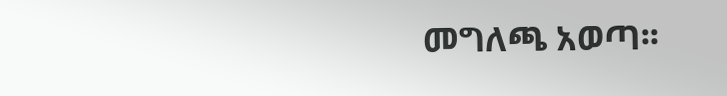መግለጫ አወጣ፡፡